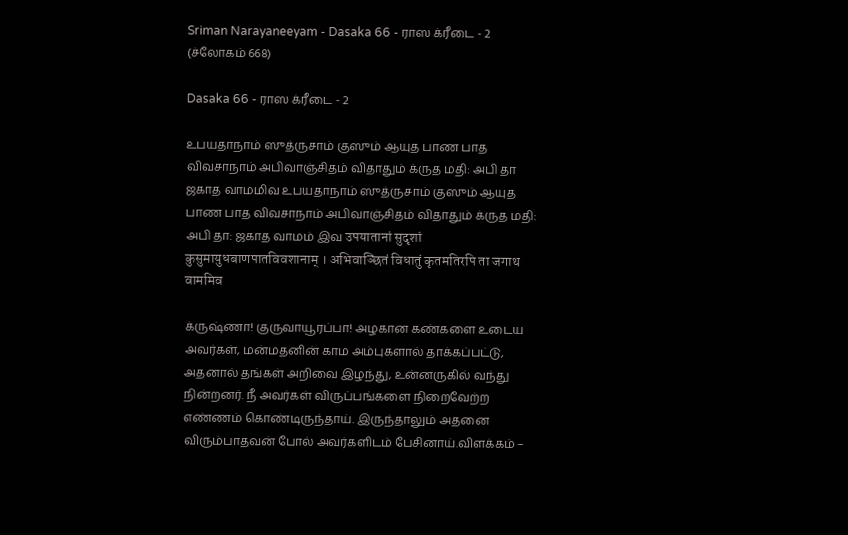Sriman Narayaneeyam - Dasaka 66 - ராஸ க்ரீடை - 2 (ச்லோகம் 668)

Dasaka 66 - ராஸ க்ரீடை - 2

உபயதாநாம் ஸுத்ருசாம் குஸும் ஆயுத பாண பாத விவசாநாம் அபிவாஞ்சிதம் விதாதும் க்ருத மதி: அபி தா ஜகாத வாமமிவ உபயதாநாம் ஸுத்ருசாம் குஸும் ஆயுத பாண பாத விவசாநாம் அபிவாஞ்சிதம் விதாதும் க்ருத மதி: அபி தா: ஜகாத வாமம் இவ उपयातानां सुदृशां कुसुमायुधबाणपातविवशानाम् । अभिवाञ्छितं विधातुं कृतमतिरपि ता जगाथ वाममिव

க்ருஷ்ணா! குருவாயூரப்பா! அழகான கண்களை உடைய அவர்கள், மன்மதனின் காம அம்புகளால் தாக்கப்பட்டு, அதனால் தங்கள் அறிவை இழந்து, உன்னருகில் வந்து நின்றனர். நீ அவர்கள் விருப்பங்களை நிறைவேற்ற எண்ணம் கொண்டிருந்தாய். இருந்தாலும் அதனை விரும்பாதவன் போல் அவர்களிடம் பேசினாய்.விளக்கம் –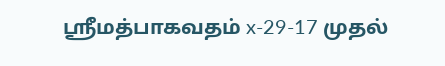ஸ்ரீமத்பாகவதம் x-29-17 முதல்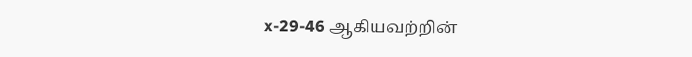x-29-46 ஆகியவற்றின்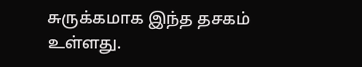சுருக்கமாக இந்த தசகம் உள்ளது.